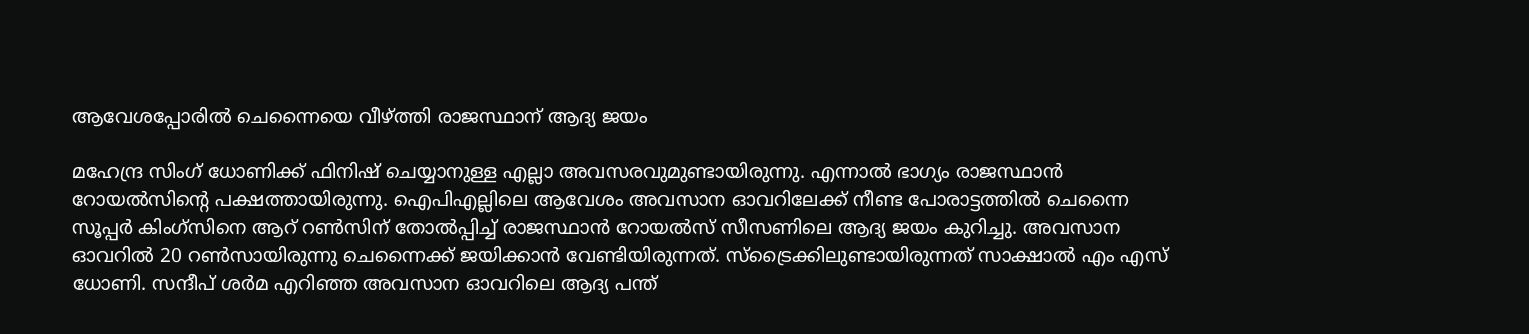ആവേശപ്പോരില്‍ ചെന്നൈയെ വീഴ്ത്തി രാജസ്ഥാന് ആദ്യ ജയം

മഹേന്ദ്ര സിംഗ് ധോണിക്ക് ഫിനിഷ് ചെയ്യാനുള്ള എല്ലാ അവസരവുമുണ്ടായിരുന്നു. എന്നാല്‍ ഭാഗ്യം രാജസ്ഥാന്‍ റോയല്‍സിന്‍റെ പക്ഷത്തായിരുന്നു. ഐപിഎല്ലിലെ ആവേശം അവസാന ഓവറിലേക്ക് നീണ്ട പോരാട്ടത്തില്‍ ചെന്നൈ സൂപ്പര്‍ കിംഗ്സിനെ ആറ് റണ്‍സിന് തോല്‍പ്പിച്ച് രാജസ്ഥാന്‍ റോയല്‍സ് സീസണിലെ ആദ്യ ജയം കുറിച്ചു. അവസാന ഓവറില്‍ 20 റണ്‍സായിരുന്നു ചെന്നൈക്ക് ജയിക്കാന്‍ വേണ്ടിയിരുന്നത്. സ്ട്രൈക്കിലുണ്ടായിരുന്നത് സാക്ഷാല്‍ എം എസ് ധോണി. സന്ദീപ് ശര്‍മ എറിഞ്ഞ അവസാന ഓവറിലെ ആദ്യ പന്ത്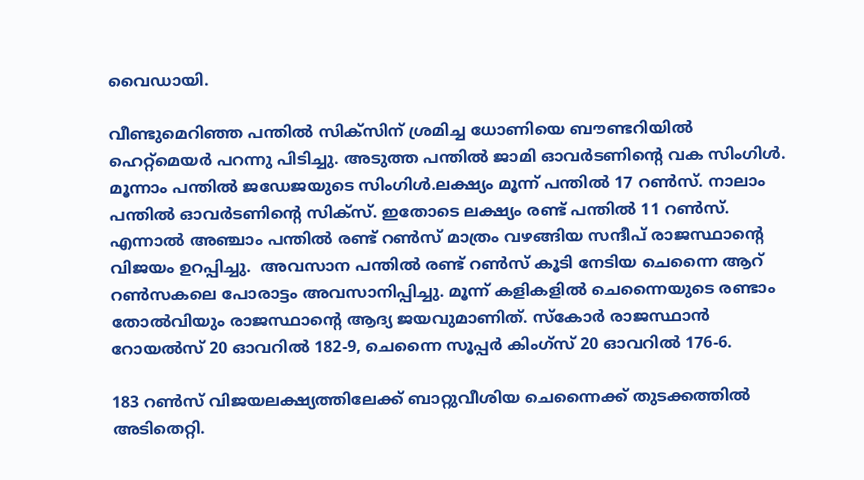വൈഡായി.

വീണ്ടുമെറിഞ്ഞ പന്തില്‍ സിക്സിന് ശ്രമിച്ച ധോണിയെ ബൗണ്ടറിയില്‍ ഹെറ്റ്മെയര്‍ പറന്നു പിടിച്ചു. അടുത്ത പന്തില്‍ ജാമി ഓവര്‍ടണിന്‍റെ വക സിംഗിള്‍. മൂന്നാം പന്തില്‍ ജഡേജയുടെ സിംഗിള്‍.ലക്ഷ്യം മൂന്ന് പന്തില്‍ 17 റണ്‍സ്. നാലാം പന്തില്‍ ഓവര്‍ടണിന്‍റെ സിക്സ്. ഇതോടെ ലക്ഷ്യം രണ്ട് പന്തില്‍ 11 റണ്‍സ്. എന്നാല്‍ അഞ്ചാം പന്തില്‍ രണ്ട് റണ്‍സ് മാത്രം വഴങ്ങിയ സന്ദീപ് രാജസ്ഥാന്‍റെ വിജയം ഉറപ്പിച്ചു.  അവസാന പന്തില്‍ രണ്ട് റൺസ് കൂടി നേടിയ ചെന്നൈ ആറ് റണ്‍സകലെ പോരാട്ടം അവസാനിപ്പിച്ചു. മൂന്ന് കളികളില്‍ ചെന്നൈയുടെ രണ്ടാം തോല്‍വിയും രാജസ്ഥാന്‍റെ ആദ്യ ജയവുമാണിത്. സ്കോര്‍ രാജസ്ഥാന്‍ റോയല്‍സ് 20 ഓവറില്‍ 182-9, ചെന്നൈ സൂപ്പര്‍ കിംഗ്സ് 20 ഓവറില്‍ 176-6.

183 റണ്‍സ് വിജയലക്ഷ്യത്തിലേക്ക് ബാറ്റുവീശിയ ചെന്നൈക്ക് തുടക്കത്തില്‍ അടിതെറ്റി.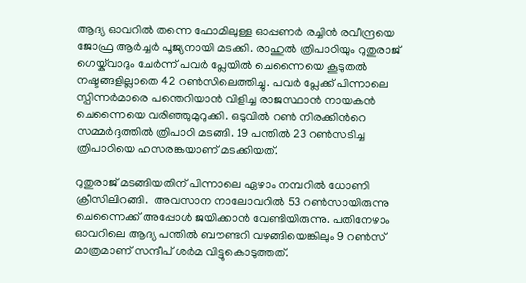ആദ്യ ഓവറില്‍ തന്നെ ഫോമിലുള്ള ഓപ്പണര്‍ രച്ചിന്‍ രവീന്ദ്രയെ ജോഫ്ര ആര്‍ച്ചര്‍ പൂജ്യനായി മടക്കി. രാഹുല്‍ ത്രിപാഠിയും റുതുരാജ് ഗെയ്ക്‌വാദും ചേര്‍ന്ന് പവര്‍ പ്ലേയില്‍ ചെന്നൈയെ കൂടുതല്‍ നഷ്ടങ്ങളില്ലാതെ 42 റണ്‍സിലെത്തിച്ചു. പവര്‍ പ്ലേക്ക് പിന്നാലെ സ്പിന്നര്‍മാരെ പന്തെറിയാന്‍ വിളിച്ച രാജസ്ഥാന്‍ നായകന്‍ ചെന്നൈയെ വരിഞ്ഞുമുറുക്കി. ഒടുവില്‍ റണ്‍ നിരക്കിന്‍റെ സമ്മര്‍ദ്ദത്തില്‍ ത്രിപാഠി മടങ്ങി. 19 പന്തില്‍ 23 റണ്‍സടിച്ച ത്രിപാഠിയെ ഹസരങ്കയാണ് മടക്കിയത്.

റുതുരാജ് മടങ്ങിയതിന് പിന്നാലെ ഏഴാം നമ്പറില്‍ ധോണി ക്രീസിലിറങ്ങി.  അവസാന നാലോവറില്‍ 53 റണ്‍സായിരുന്നു ചെന്നൈക്ക് അപ്പോള്‍ ജയിക്കാന്‍ വേണ്ടിയിരുന്നു. പതിനേഴാം ഓവറിലെ ആദ്യ പന്തില്‍ ബൗണ്ടറി വഴങ്ങിയെങ്കിലും 9 റണ്‍സ് മാത്രമാണ് സന്ദീപ് ശര്‍മ വിട്ടുകൊടുത്തത്.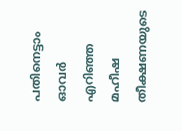പതിനെട്ടാം ഓവര്‍ എറിഞ്ഞ മഹീഷ തീക്ഷണയുടെ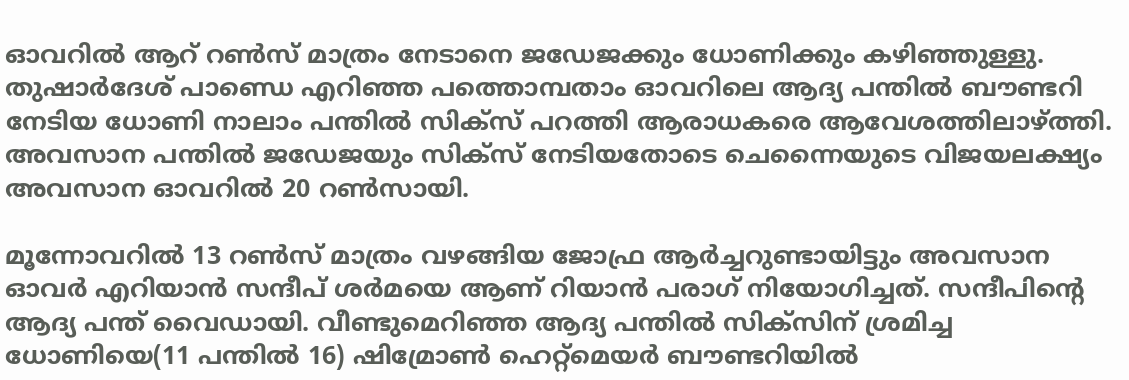ഓവറില്‍ ആറ് റണ്‍സ് മാത്രം നേടാനെ ജഡേജക്കും ധോണിക്കും കഴിഞ്ഞുള്ളു. തുഷാര്‍ദേശ് പാണ്ഡെ എറിഞ്ഞ പത്തൊമ്പതാം ഓവറിലെ ആദ്യ പന്തില്‍ ബൗണ്ടറി നേടിയ ധോണി നാലാം പന്തില്‍ സിക്സ് പറത്തി ആരാധകരെ ആവേശത്തിലാഴ്ത്തി. അവസാന പന്തില്‍ ജഡേജയും സിക്സ് നേടിയതോടെ ചെന്നൈയുടെ വിജയലക്ഷ്യം അവസാന ഓവറില്‍ 20 റണ്‍സായി.

മൂന്നോവറില്‍ 13 റണ്‍സ് മാത്രം വഴങ്ങിയ ജോഫ്ര ആര്‍ച്ചറുണ്ടായിട്ടും അവസാന ഓവര്‍ എറിയാന്‍ സന്ദീപ് ശര്‍മയെ ആണ് റിയാന്‍ പരാഗ് നിയോഗിച്ചത്. സന്ദീപിന്‍റെ ആദ്യ പന്ത് വൈഡായി. വീണ്ടുമെറിഞ്ഞ ആദ്യ പന്തില്‍ സിക്സിന് ശ്രമിച്ച ധോണിയെ(11 പന്തില്‍ 16) ഷിമ്രോണ്‍ ഹെറ്റ്മെയര്‍ ബൗണ്ടറിയില്‍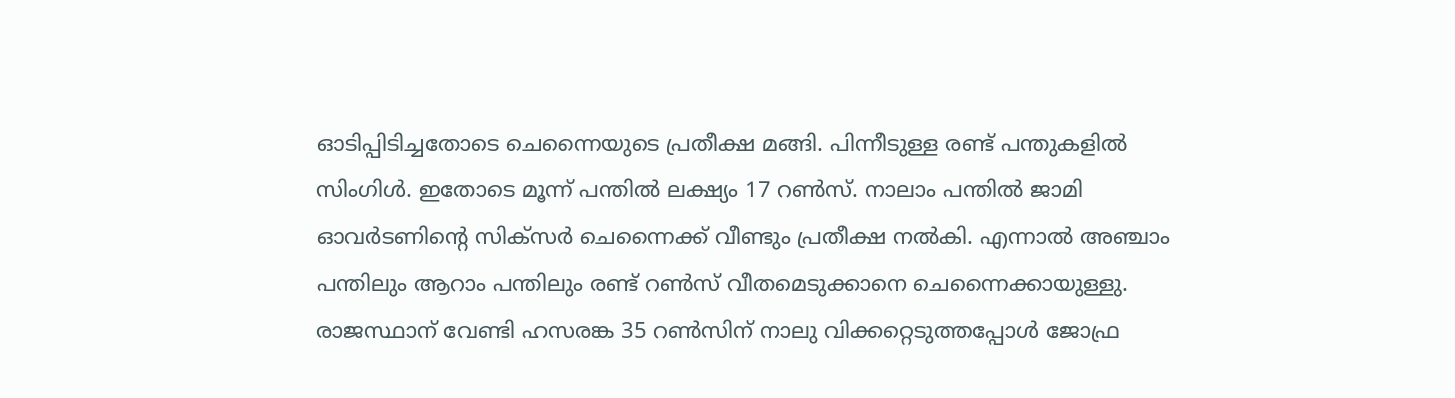ഓടിപ്പിടിച്ചതോടെ ചെന്നൈയുടെ പ്രതീക്ഷ മങ്ങി. പിന്നീടുള്ള രണ്ട് പന്തുകളില്‍ സിംഗിള്‍. ഇതോടെ മൂന്ന് പന്തില്‍ ലക്ഷ്യം 17 റണ്‍സ്. നാലാം പന്തില്‍ ജാമി ഓവര്‍ടണിന്‍റെ സിക്സര്‍ ചെന്നൈക്ക് വീണ്ടും പ്രതീക്ഷ നല്‍കി. എന്നാല്‍ അഞ്ചാം പന്തിലും ആറാം പന്തിലും രണ്ട് റണ്‍സ് വീതമെടുക്കാനെ ചെന്നൈക്കായുള്ളു. രാജസ്ഥാന് വേണ്ടി ഹസരങ്ക 35 റണ്‍സിന് നാലു വിക്കറ്റെടുത്തപ്പോള്‍ ജോഫ്ര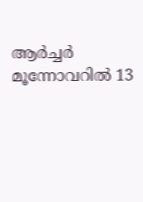ആര്‍ച്ചര്‍ മൂന്നോവറില്‍ 13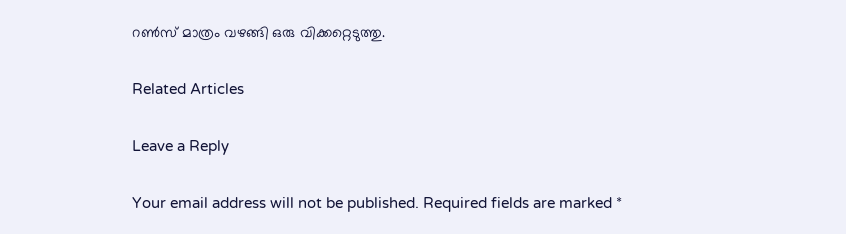റണ്‍സ് മാത്രം വഴങ്ങി ഒരു വിക്കറ്റെടുത്തു.

Related Articles

Leave a Reply

Your email address will not be published. Required fields are marked *